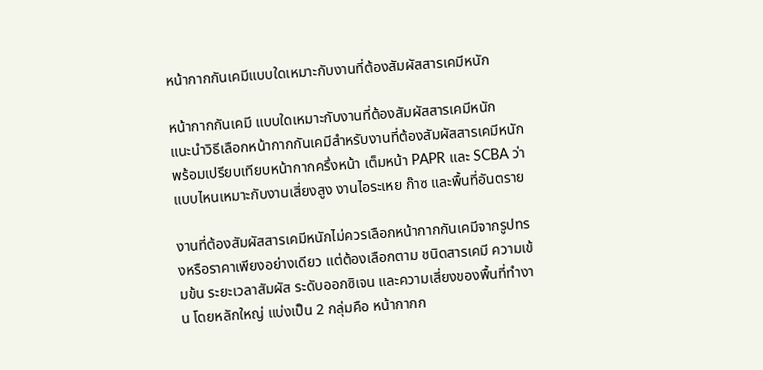หน้ากากกันเคมีแบบใดเหมาะกับงานที่ต้องสัมผัสสารเคมีหนัก

หน้ากากกันเคมี แบบใดเหมาะกับงานที่ต้องสัมผัสสารเคมีหนัก
แนะนำวิธีเลือกหน้ากากกันเคมีสำหรับงานที่ต้องสัมผัสสารเคมีหนัก พร้อมเปรียบเทียบหน้ากากครึ่งหน้า เต็มหน้า PAPR และ SCBA ว่าแบบไหนเหมาะกับงานเสี่ยงสูง งานไอระเหย ก๊าซ และพื้นที่อันตราย

งานที่ต้องสัมผัสสารเคมีหนักไม่ควรเลือกหน้ากากกันเคมีจากรูปทรงหรือราคาเพียงอย่างเดียว แต่ต้องเลือกตาม ชนิดสารเคมี ความเข้มข้น ระยะเวลาสัมผัส ระดับออกซิเจน และความเสี่ยงของพื้นที่ทำงาน โดยหลักใหญ่ แบ่งเป็น 2 กลุ่มคือ หน้ากากก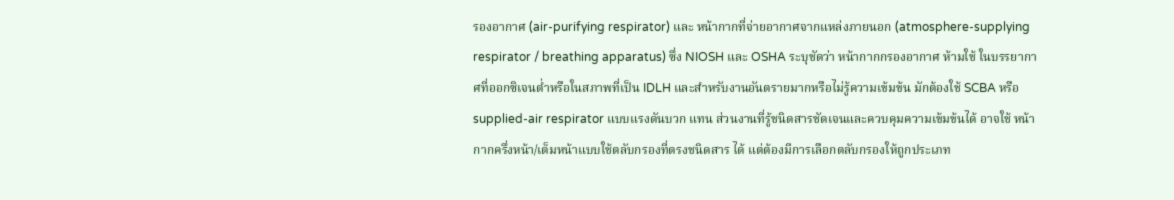รองอากาศ (air-purifying respirator) และ หน้ากากที่จ่ายอากาศจากแหล่งภายนอก (atmosphere-supplying respirator / breathing apparatus) ซึ่ง NIOSH และ OSHA ระบุชัดว่า หน้ากากกรองอากาศ ห้ามใช้ ในบรรยากาศที่ออกซิเจนต่ำหรือในสภาพที่เป็น IDLH และสำหรับงานอันตรายมากหรือไม่รู้ความเข้มข้น มักต้องใช้ SCBA หรือ supplied-air respirator แบบแรงดันบวก แทน ส่วนงานที่รู้ชนิดสารชัดเจนและควบคุมความเข้มข้นได้ อาจใช้ หน้ากากครึ่งหน้า/เต็มหน้าแบบใช้ตลับกรองที่ตรงชนิดสาร ได้ แต่ต้องมีการเลือกตลับกรองให้ถูกประเภท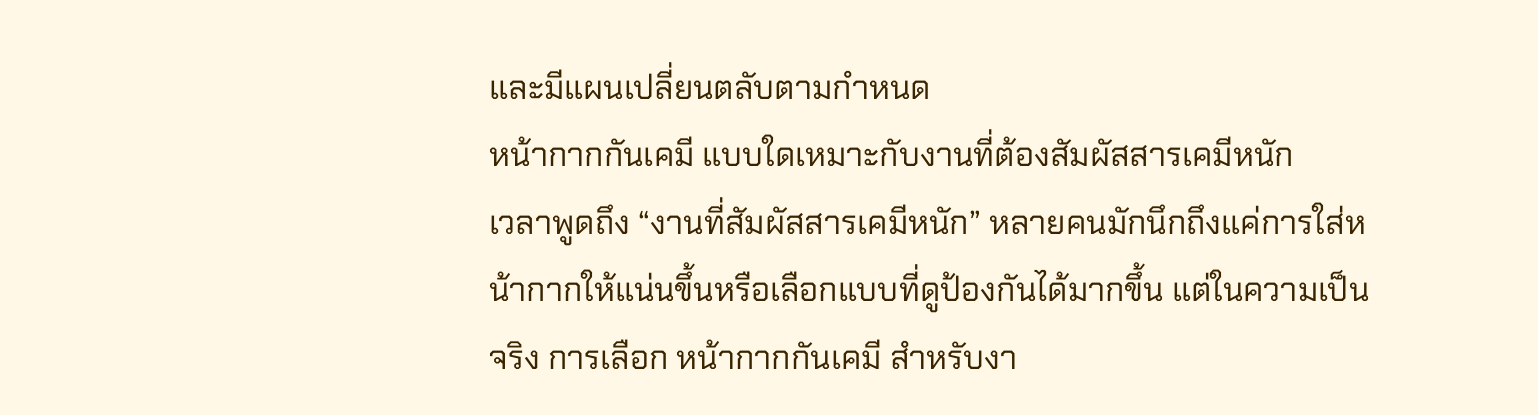และมีแผนเปลี่ยนตลับตามกำหนด
หน้ากากกันเคมี แบบใดเหมาะกับงานที่ต้องสัมผัสสารเคมีหนัก
เวลาพูดถึง “งานที่สัมผัสสารเคมีหนัก” หลายคนมักนึกถึงแค่การใส่หน้ากากให้แน่นขึ้นหรือเลือกแบบที่ดูป้องกันได้มากขึ้น แต่ในความเป็นจริง การเลือก หน้ากากกันเคมี สำหรับงา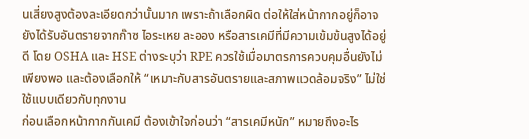นเสี่ยงสูงต้องละเอียดกว่านั้นมาก เพราะถ้าเลือกผิด ต่อให้ใส่หน้ากากอยู่ก็อาจยังได้รับอันตรายจากก๊าซ ไอระเหย ละออง หรือสารเคมีที่มีความเข้มข้นสูงได้อยู่ดี โดย OSHA และ HSE ต่างระบุว่า RPE ควรใช้เมื่อมาตรการควบคุมอื่นยังไม่เพียงพอ และต้องเลือกให้ “เหมาะกับสารอันตรายและสภาพแวดล้อมจริง” ไม่ใช่ใช้แบบเดียวกับทุกงาน
ก่อนเลือกหน้ากากกันเคมี ต้องเข้าใจก่อนว่า “สารเคมีหนัก” หมายถึงอะไร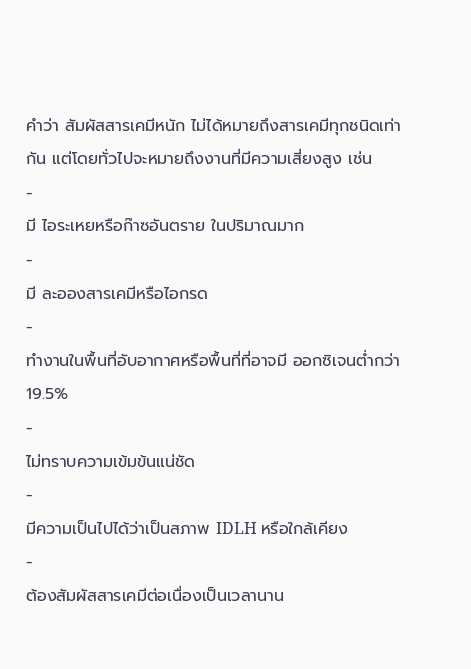คำว่า สัมผัสสารเคมีหนัก ไม่ได้หมายถึงสารเคมีทุกชนิดเท่ากัน แต่โดยทั่วไปจะหมายถึงงานที่มีความเสี่ยงสูง เช่น
-
มี ไอระเหยหรือก๊าซอันตราย ในปริมาณมาก
-
มี ละอองสารเคมีหรือไอกรด
-
ทำงานในพื้นที่อับอากาศหรือพื้นที่ที่อาจมี ออกซิเจนต่ำกว่า 19.5%
-
ไม่ทราบความเข้มข้นแน่ชัด
-
มีความเป็นไปได้ว่าเป็นสภาพ IDLH หรือใกล้เคียง
-
ต้องสัมผัสสารเคมีต่อเนื่องเป็นเวลานาน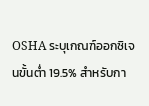OSHA ระบุเกณฑ์ออกซิเจนขั้นต่ำ 19.5% สำหรับกา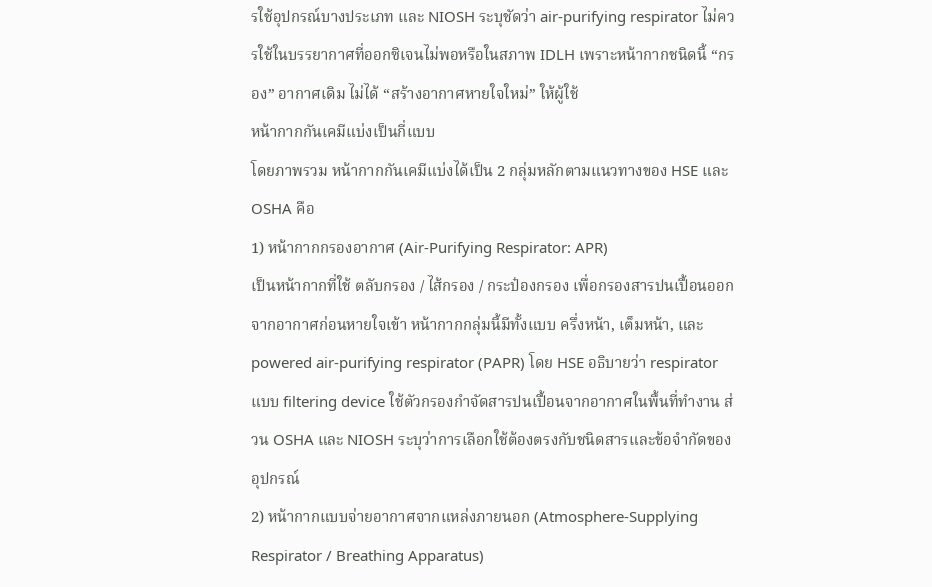รใช้อุปกรณ์บางประเภท และ NIOSH ระบุชัดว่า air-purifying respirator ไม่ควรใช้ในบรรยากาศที่ออกซิเจนไม่พอหรือในสภาพ IDLH เพราะหน้ากากชนิดนี้ “กรอง” อากาศเดิม ไม่ได้ “สร้างอากาศหายใจใหม่” ให้ผู้ใช้
หน้ากากกันเคมีแบ่งเป็นกี่แบบ
โดยภาพรวม หน้ากากกันเคมีแบ่งได้เป็น 2 กลุ่มหลักตามแนวทางของ HSE และ OSHA คือ
1) หน้ากากกรองอากาศ (Air-Purifying Respirator: APR)
เป็นหน้ากากที่ใช้ ตลับกรอง / ไส้กรอง / กระป๋องกรอง เพื่อกรองสารปนเปื้อนออกจากอากาศก่อนหายใจเข้า หน้ากากกลุ่มนี้มีทั้งแบบ ครึ่งหน้า, เต็มหน้า, และ powered air-purifying respirator (PAPR) โดย HSE อธิบายว่า respirator แบบ filtering device ใช้ตัวกรองกำจัดสารปนเปื้อนจากอากาศในพื้นที่ทำงาน ส่วน OSHA และ NIOSH ระบุว่าการเลือกใช้ต้องตรงกับชนิดสารและข้อจำกัดของอุปกรณ์
2) หน้ากากแบบจ่ายอากาศจากแหล่งภายนอก (Atmosphere-Supplying Respirator / Breathing Apparatus)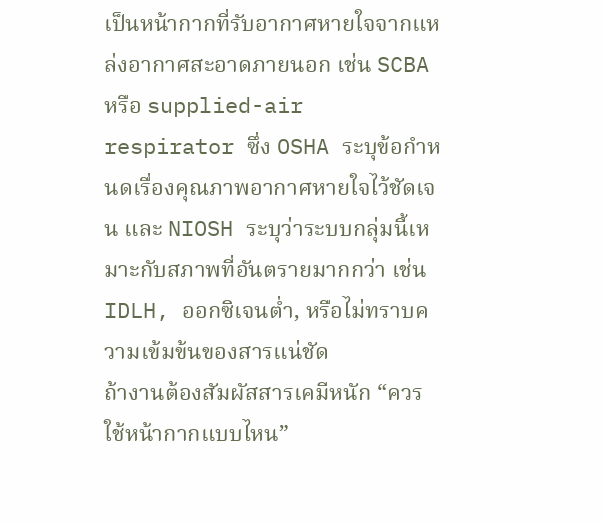เป็นหน้ากากที่รับอากาศหายใจจากแหล่งอากาศสะอาดภายนอก เช่น SCBA หรือ supplied-air respirator ซึ่ง OSHA ระบุข้อกำหนดเรื่องคุณภาพอากาศหายใจไว้ชัดเจน และ NIOSH ระบุว่าระบบกลุ่มนี้เหมาะกับสภาพที่อันตรายมากกว่า เช่น IDLH, ออกซิเจนต่ำ, หรือไม่ทราบความเข้มข้นของสารแน่ชัด
ถ้างานต้องสัมผัสสารเคมีหนัก “ควรใช้หน้ากากแบบไหน”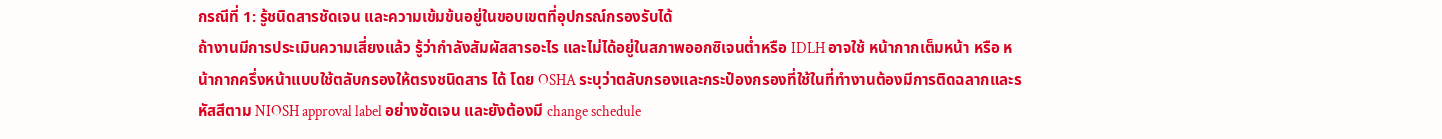กรณีที่ 1: รู้ชนิดสารชัดเจน และความเข้มข้นอยู่ในขอบเขตที่อุปกรณ์กรองรับได้
ถ้างานมีการประเมินความเสี่ยงแล้ว รู้ว่ากำลังสัมผัสสารอะไร และไม่ได้อยู่ในสภาพออกซิเจนต่ำหรือ IDLH อาจใช้ หน้ากากเต็มหน้า หรือ หน้ากากครึ่งหน้าแบบใช้ตลับกรองให้ตรงชนิดสาร ได้ โดย OSHA ระบุว่าตลับกรองและกระป๋องกรองที่ใช้ในที่ทำงานต้องมีการติดฉลากและรหัสสีตาม NIOSH approval label อย่างชัดเจน และยังต้องมี change schedule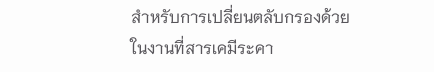สำหรับการเปลี่ยนตลับกรองด้วย
ในงานที่สารเคมีระคา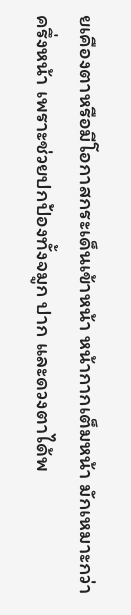ยเคืองตาหรือมีโอกาสกระเด็นเข้าหน้า หน้ากากเต็มหน้า มักเหมาะกว่าครึ่งหน้า เพราะช่วยปกป้องทั้งจมูก ปาก และดวงตาได้พ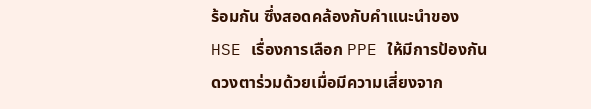ร้อมกัน ซึ่งสอดคล้องกับคำแนะนำของ HSE เรื่องการเลือก PPE ให้มีการป้องกันดวงตาร่วมด้วยเมื่อมีความเสี่ยงจาก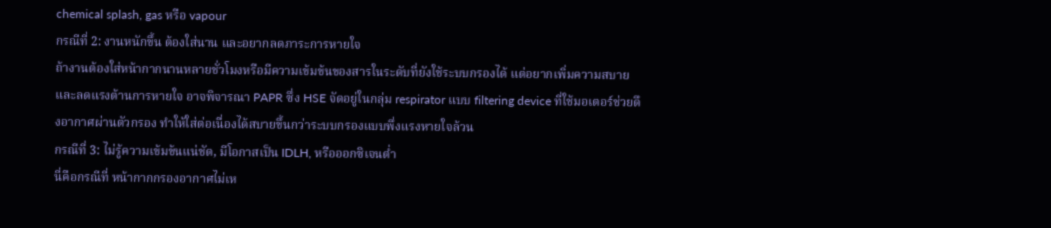chemical splash, gas หรือ vapour
กรณีที่ 2: งานหนักขึ้น ต้องใส่นาน และอยากลดภาระการหายใจ
ถ้างานต้องใส่หน้ากากนานหลายชั่วโมงหรือมีความเข้มข้นของสารในระดับที่ยังใช้ระบบกรองได้ แต่อยากเพิ่มความสบายและลดแรงต้านการหายใจ อาจพิจารณา PAPR ซึ่ง HSE จัดอยู่ในกลุ่ม respirator แบบ filtering device ที่ใช้มอเตอร์ช่วยดึงอากาศผ่านตัวกรอง ทำให้ใส่ต่อเนื่องได้สบายขึ้นกว่าระบบกรองแบบพึ่งแรงหายใจล้วน
กรณีที่ 3: ไม่รู้ความเข้มข้นแน่ชัด, มีโอกาสเป็น IDLH, หรือออกซิเจนต่ำ
นี่คือกรณีที่ หน้ากากกรองอากาศไม่เห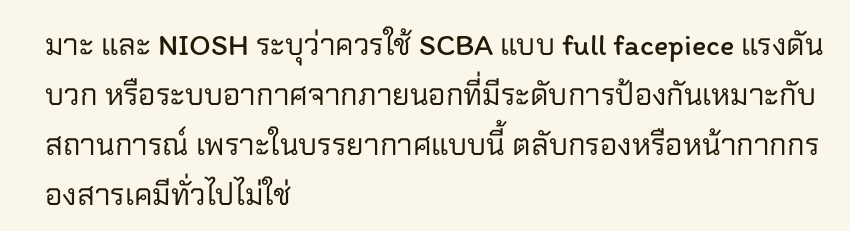มาะ และ NIOSH ระบุว่าควรใช้ SCBA แบบ full facepiece แรงดันบวก หรือระบบอากาศจากภายนอกที่มีระดับการป้องกันเหมาะกับสถานการณ์ เพราะในบรรยากาศแบบนี้ ตลับกรองหรือหน้ากากกรองสารเคมีทั่วไปไม่ใช่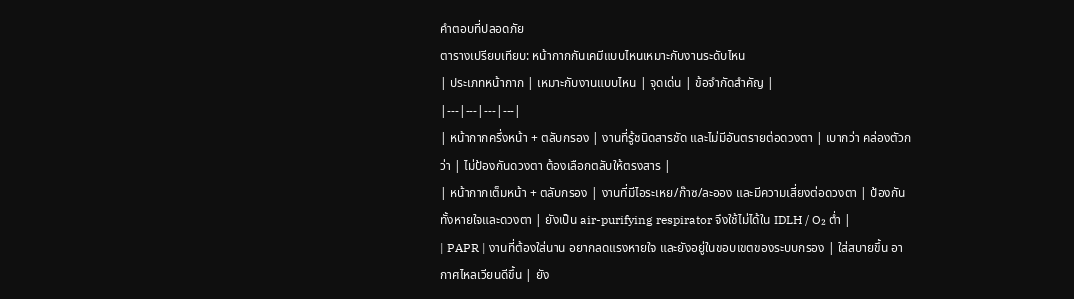คำตอบที่ปลอดภัย
ตารางเปรียบเทียบ: หน้ากากกันเคมีแบบไหนเหมาะกับงานระดับไหน
| ประเภทหน้ากาก | เหมาะกับงานแบบไหน | จุดเด่น | ข้อจำกัดสำคัญ |
|---|---|---|---|
| หน้ากากครึ่งหน้า + ตลับกรอง | งานที่รู้ชนิดสารชัด และไม่มีอันตรายต่อดวงตา | เบากว่า คล่องตัวกว่า | ไม่ป้องกันดวงตา ต้องเลือกตลับให้ตรงสาร |
| หน้ากากเต็มหน้า + ตลับกรอง | งานที่มีไอระเหย/ก๊าซ/ละออง และมีความเสี่ยงต่อดวงตา | ป้องกันทั้งหายใจและดวงตา | ยังเป็น air-purifying respirator จึงใช้ไม่ได้ใน IDLH / O₂ ต่ำ |
| PAPR | งานที่ต้องใส่นาน อยากลดแรงหายใจ และยังอยู่ในขอบเขตของระบบกรอง | ใส่สบายขึ้น อากาศไหลเวียนดีขึ้น | ยัง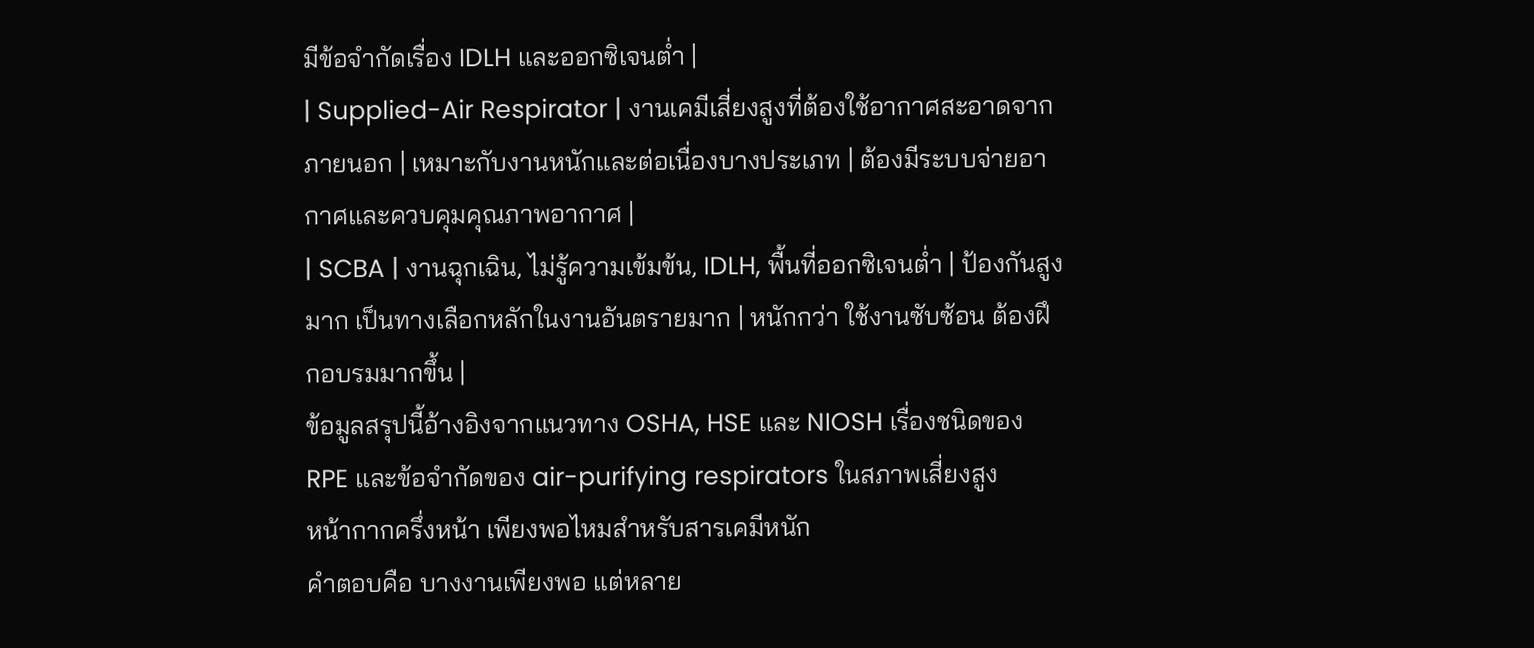มีข้อจำกัดเรื่อง IDLH และออกซิเจนต่ำ |
| Supplied-Air Respirator | งานเคมีเสี่ยงสูงที่ต้องใช้อากาศสะอาดจากภายนอก | เหมาะกับงานหนักและต่อเนื่องบางประเภท | ต้องมีระบบจ่ายอากาศและควบคุมคุณภาพอากาศ |
| SCBA | งานฉุกเฉิน, ไม่รู้ความเข้มข้น, IDLH, พื้นที่ออกซิเจนต่ำ | ป้องกันสูงมาก เป็นทางเลือกหลักในงานอันตรายมาก | หนักกว่า ใช้งานซับซ้อน ต้องฝึกอบรมมากขึ้น |
ข้อมูลสรุปนี้อ้างอิงจากแนวทาง OSHA, HSE และ NIOSH เรื่องชนิดของ RPE และข้อจำกัดของ air-purifying respirators ในสภาพเสี่ยงสูง
หน้ากากครึ่งหน้า เพียงพอไหมสำหรับสารเคมีหนัก
คำตอบคือ บางงานเพียงพอ แต่หลาย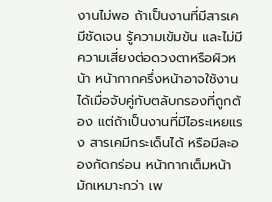งานไม่พอ ถ้าเป็นงานที่มีสารเคมีชัดเจน รู้ความเข้มข้น และไม่มีความเสี่ยงต่อดวงตาหรือผิวหน้า หน้ากากครึ่งหน้าอาจใช้งานได้เมื่อจับคู่กับตลับกรองที่ถูกต้อง แต่ถ้าเป็นงานที่มีไอระเหยแรง สารเคมีกระเด็นได้ หรือมีละอองกัดกร่อน หน้ากากเต็มหน้า มักเหมาะกว่า เพ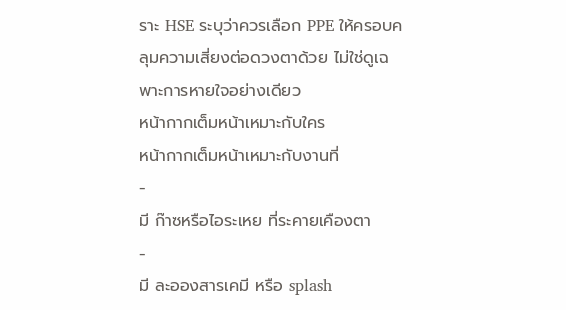ราะ HSE ระบุว่าควรเลือก PPE ให้ครอบคลุมความเสี่ยงต่อดวงตาด้วย ไม่ใช่ดูเฉพาะการหายใจอย่างเดียว
หน้ากากเต็มหน้าเหมาะกับใคร
หน้ากากเต็มหน้าเหมาะกับงานที่
-
มี ก๊าซหรือไอระเหย ที่ระคายเคืองตา
-
มี ละอองสารเคมี หรือ splash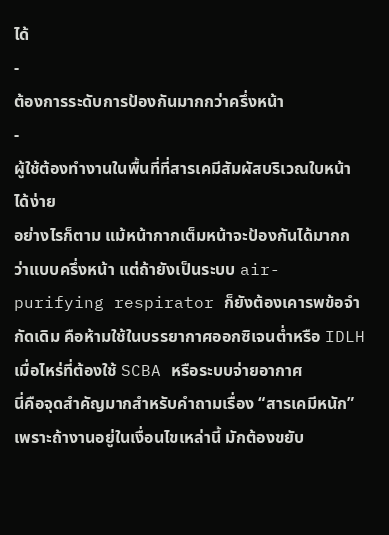ได้
-
ต้องการระดับการป้องกันมากกว่าครึ่งหน้า
-
ผู้ใช้ต้องทำงานในพื้นที่ที่สารเคมีสัมผัสบริเวณใบหน้าได้ง่าย
อย่างไรก็ตาม แม้หน้ากากเต็มหน้าจะป้องกันได้มากกว่าแบบครึ่งหน้า แต่ถ้ายังเป็นระบบ air-purifying respirator ก็ยังต้องเคารพข้อจำกัดเดิม คือห้ามใช้ในบรรยากาศออกซิเจนต่ำหรือ IDLH
เมื่อไหร่ที่ต้องใช้ SCBA หรือระบบจ่ายอากาศ
นี่คือจุดสำคัญมากสำหรับคำถามเรื่อง “สารเคมีหนัก” เพราะถ้างานอยู่ในเงื่อนไขเหล่านี้ มักต้องขยับ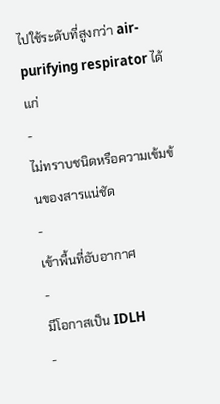ไปใช้ระดับที่สูงกว่า air-purifying respirator ได้แก่
-
ไม่ทราบชนิดหรือความเข้มข้นของสารแน่ชัด
-
เข้าพื้นที่อับอากาศ
-
มีโอกาสเป็น IDLH
-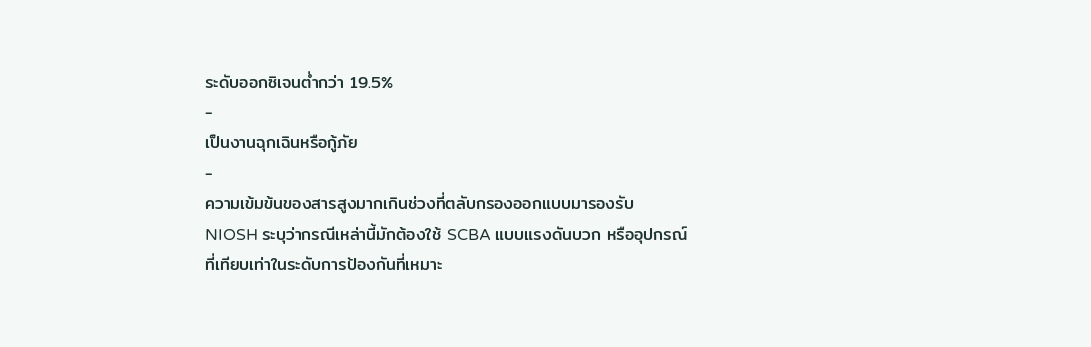ระดับออกซิเจนต่ำกว่า 19.5%
-
เป็นงานฉุกเฉินหรือกู้ภัย
-
ความเข้มข้นของสารสูงมากเกินช่วงที่ตลับกรองออกแบบมารองรับ
NIOSH ระบุว่ากรณีเหล่านี้มักต้องใช้ SCBA แบบแรงดันบวก หรืออุปกรณ์ที่เทียบเท่าในระดับการป้องกันที่เหมาะ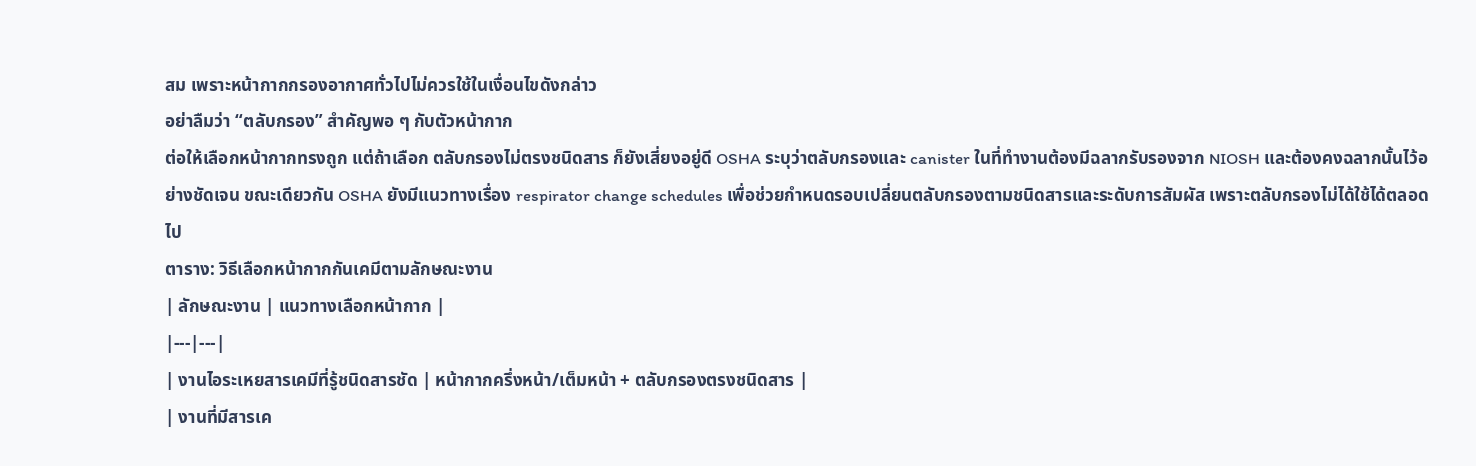สม เพราะหน้ากากกรองอากาศทั่วไปไม่ควรใช้ในเงื่อนไขดังกล่าว
อย่าลืมว่า “ตลับกรอง” สำคัญพอ ๆ กับตัวหน้ากาก
ต่อให้เลือกหน้ากากทรงถูก แต่ถ้าเลือก ตลับกรองไม่ตรงชนิดสาร ก็ยังเสี่ยงอยู่ดี OSHA ระบุว่าตลับกรองและ canister ในที่ทำงานต้องมีฉลากรับรองจาก NIOSH และต้องคงฉลากนั้นไว้อย่างชัดเจน ขณะเดียวกัน OSHA ยังมีแนวทางเรื่อง respirator change schedules เพื่อช่วยกำหนดรอบเปลี่ยนตลับกรองตามชนิดสารและระดับการสัมผัส เพราะตลับกรองไม่ได้ใช้ได้ตลอดไป
ตาราง: วิธีเลือกหน้ากากกันเคมีตามลักษณะงาน
| ลักษณะงาน | แนวทางเลือกหน้ากาก |
|---|---|
| งานไอระเหยสารเคมีที่รู้ชนิดสารชัด | หน้ากากครึ่งหน้า/เต็มหน้า + ตลับกรองตรงชนิดสาร |
| งานที่มีสารเค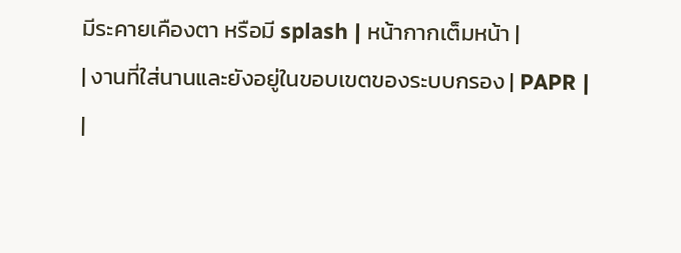มีระคายเคืองตา หรือมี splash | หน้ากากเต็มหน้า |
| งานที่ใส่นานและยังอยู่ในขอบเขตของระบบกรอง | PAPR |
|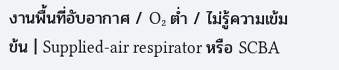งานพื้นที่อับอากาศ / O₂ ต่ำ / ไม่รู้ความเข้มข้น | Supplied-air respirator หรือ SCBA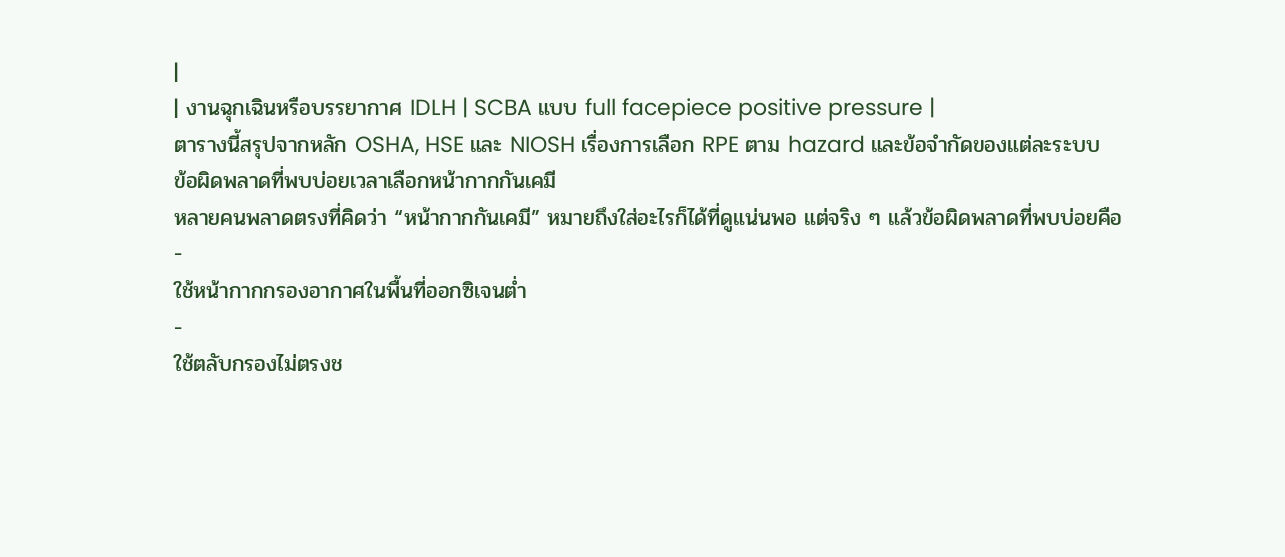|
| งานฉุกเฉินหรือบรรยากาศ IDLH | SCBA แบบ full facepiece positive pressure |
ตารางนี้สรุปจากหลัก OSHA, HSE และ NIOSH เรื่องการเลือก RPE ตาม hazard และข้อจำกัดของแต่ละระบบ
ข้อผิดพลาดที่พบบ่อยเวลาเลือกหน้ากากกันเคมี
หลายคนพลาดตรงที่คิดว่า “หน้ากากกันเคมี” หมายถึงใส่อะไรก็ได้ที่ดูแน่นพอ แต่จริง ๆ แล้วข้อผิดพลาดที่พบบ่อยคือ
-
ใช้หน้ากากกรองอากาศในพื้นที่ออกซิเจนต่ำ
-
ใช้ตลับกรองไม่ตรงช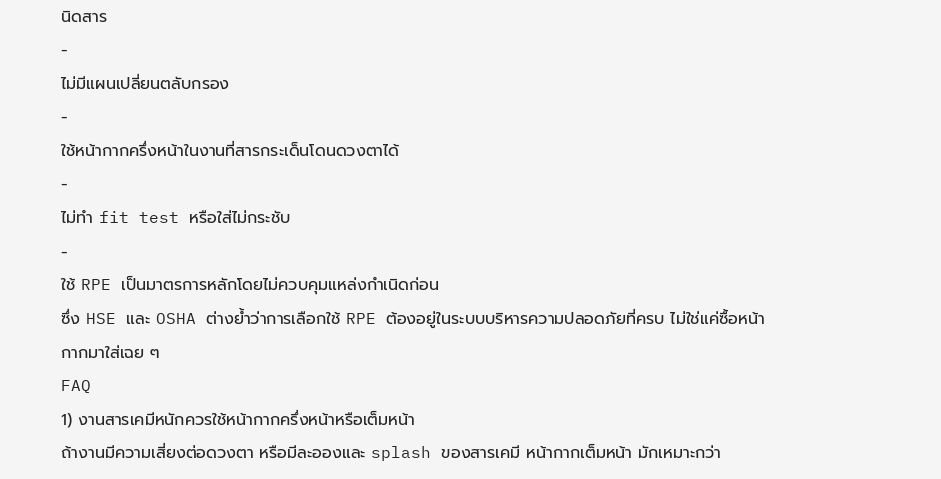นิดสาร
-
ไม่มีแผนเปลี่ยนตลับกรอง
-
ใช้หน้ากากครึ่งหน้าในงานที่สารกระเด็นโดนดวงตาได้
-
ไม่ทำ fit test หรือใส่ไม่กระชับ
-
ใช้ RPE เป็นมาตรการหลักโดยไม่ควบคุมแหล่งกำเนิดก่อน
ซึ่ง HSE และ OSHA ต่างย้ำว่าการเลือกใช้ RPE ต้องอยู่ในระบบบริหารความปลอดภัยที่ครบ ไม่ใช่แค่ซื้อหน้ากากมาใส่เฉย ๆ
FAQ
1) งานสารเคมีหนักควรใช้หน้ากากครึ่งหน้าหรือเต็มหน้า
ถ้างานมีความเสี่ยงต่อดวงตา หรือมีละอองและ splash ของสารเคมี หน้ากากเต็มหน้า มักเหมาะกว่า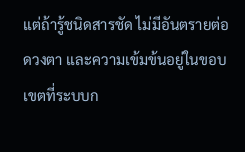แต่ถ้ารู้ชนิดสารชัด ไม่มีอันตรายต่อดวงตา และความเข้มข้นอยู่ในขอบเขตที่ระบบก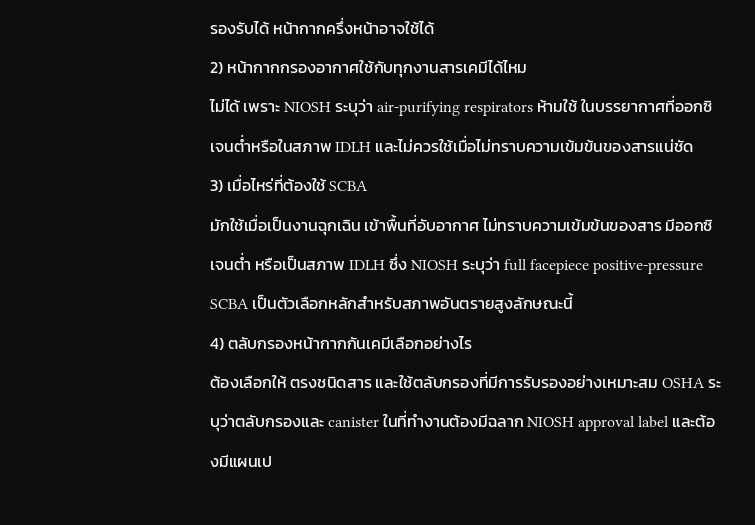รองรับได้ หน้ากากครึ่งหน้าอาจใช้ได้
2) หน้ากากกรองอากาศใช้กับทุกงานสารเคมีได้ไหม
ไม่ได้ เพราะ NIOSH ระบุว่า air-purifying respirators ห้ามใช้ ในบรรยากาศที่ออกซิเจนต่ำหรือในสภาพ IDLH และไม่ควรใช้เมื่อไม่ทราบความเข้มข้นของสารแน่ชัด
3) เมื่อไหร่ที่ต้องใช้ SCBA
มักใช้เมื่อเป็นงานฉุกเฉิน เข้าพื้นที่อับอากาศ ไม่ทราบความเข้มข้นของสาร มีออกซิเจนต่ำ หรือเป็นสภาพ IDLH ซึ่ง NIOSH ระบุว่า full facepiece positive-pressure SCBA เป็นตัวเลือกหลักสำหรับสภาพอันตรายสูงลักษณะนี้
4) ตลับกรองหน้ากากกันเคมีเลือกอย่างไร
ต้องเลือกให้ ตรงชนิดสาร และใช้ตลับกรองที่มีการรับรองอย่างเหมาะสม OSHA ระบุว่าตลับกรองและ canister ในที่ทำงานต้องมีฉลาก NIOSH approval label และต้องมีแผนเป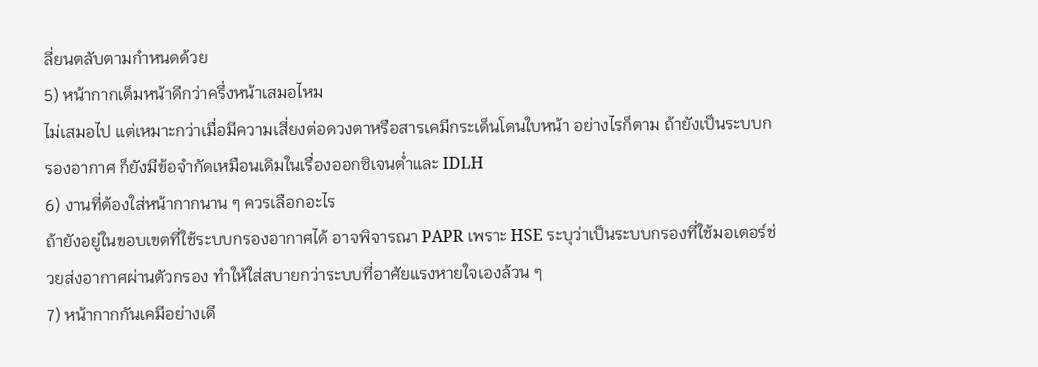ลี่ยนตลับตามกำหนดด้วย
5) หน้ากากเต็มหน้าดีกว่าครึ่งหน้าเสมอไหม
ไม่เสมอไป แต่เหมาะกว่าเมื่อมีความเสี่ยงต่อดวงตาหรือสารเคมีกระเด็นโดนใบหน้า อย่างไรก็ตาม ถ้ายังเป็นระบบกรองอากาศ ก็ยังมีข้อจำกัดเหมือนเดิมในเรื่องออกซิเจนต่ำและ IDLH
6) งานที่ต้องใส่หน้ากากนาน ๆ ควรเลือกอะไร
ถ้ายังอยู่ในขอบเขตที่ใช้ระบบกรองอากาศได้ อาจพิจารณา PAPR เพราะ HSE ระบุว่าเป็นระบบกรองที่ใช้มอเตอร์ช่วยส่งอากาศผ่านตัวกรอง ทำให้ใส่สบายกว่าระบบที่อาศัยแรงหายใจเองล้วน ๆ
7) หน้ากากกันเคมีอย่างเดี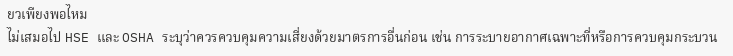ยวเพียงพอไหม
ไม่เสมอไป HSE และ OSHA ระบุว่าควรควบคุมความเสี่ยงด้วยมาตรการอื่นก่อน เช่น การระบายอากาศเฉพาะที่หรือการควบคุมกระบวน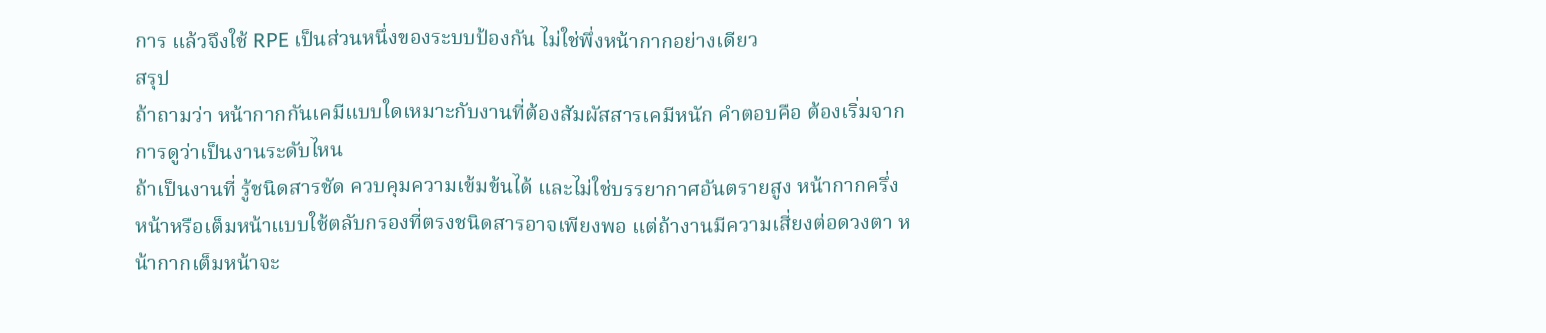การ แล้วจึงใช้ RPE เป็นส่วนหนึ่งของระบบป้องกัน ไม่ใช่พึ่งหน้ากากอย่างเดียว
สรุป
ถ้าถามว่า หน้ากากกันเคมีแบบใดเหมาะกับงานที่ต้องสัมผัสสารเคมีหนัก คำตอบคือ ต้องเริ่มจากการดูว่าเป็นงานระดับไหน
ถ้าเป็นงานที่ รู้ชนิดสารชัด ควบคุมความเข้มข้นได้ และไม่ใช่บรรยากาศอันตรายสูง หน้ากากครึ่งหน้าหรือเต็มหน้าแบบใช้ตลับกรองที่ตรงชนิดสารอาจเพียงพอ แต่ถ้างานมีความเสี่ยงต่อดวงตา หน้ากากเต็มหน้าจะ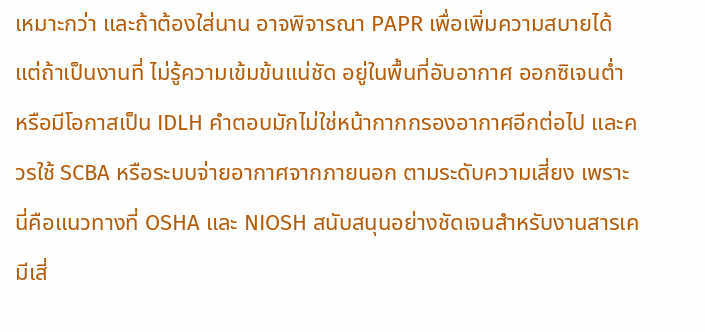เหมาะกว่า และถ้าต้องใส่นาน อาจพิจารณา PAPR เพื่อเพิ่มความสบายได้
แต่ถ้าเป็นงานที่ ไม่รู้ความเข้มข้นแน่ชัด อยู่ในพื้นที่อับอากาศ ออกซิเจนต่ำ หรือมีโอกาสเป็น IDLH คำตอบมักไม่ใช่หน้ากากกรองอากาศอีกต่อไป และควรใช้ SCBA หรือระบบจ่ายอากาศจากภายนอก ตามระดับความเสี่ยง เพราะนี่คือแนวทางที่ OSHA และ NIOSH สนับสนุนอย่างชัดเจนสำหรับงานสารเคมีเสี่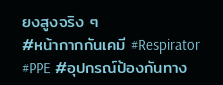ยงสูงจริง ๆ
#หน้ากากกันเคมี #Respirator #PPE #อุปกรณ์ป้องกันทาง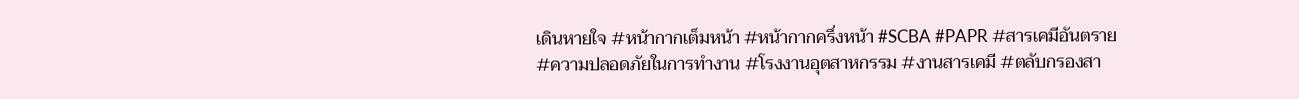เดินหายใจ #หน้ากากเต็มหน้า #หน้ากากครึ่งหน้า #SCBA #PAPR #สารเคมีอันตราย #ความปลอดภัยในการทำงาน #โรงงานอุตสาหกรรม #งานสารเคมี #ตลับกรองสา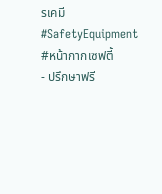รเคมี #SafetyEquipment #หน้ากากเซฟตี้
- ปรึกษาฟรี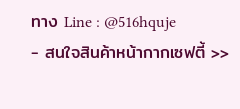ทาง Line : @516hquje
- สนใจสินค้าหน้ากากเซฟตี้ >>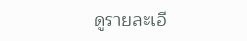ดูรายละเอี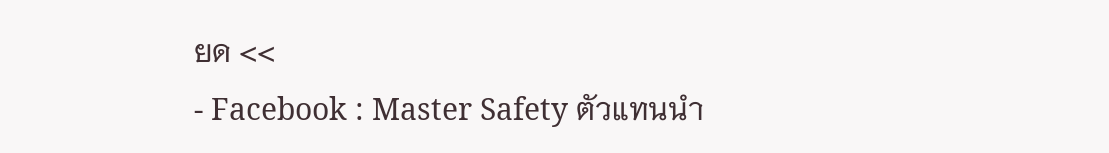ยด <<
- Facebook : Master Safety ตัวแทนนำ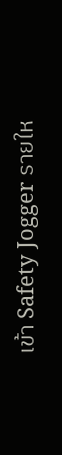เข้า Safety Jogger รายให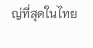ญ่ที่สุดในไทย